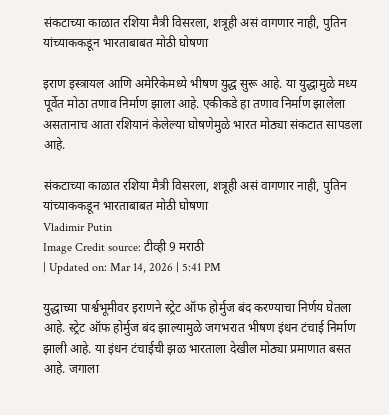संकटाच्या काळात रशिया मैत्री विसरला, शत्रूही असं वागणार नाही, पुतिन यांच्याककडून भारताबाबत मोठी घोषणा

इराण इस्त्रायल आणि अमेरिकेमध्ये भीषण युद्ध सुरू आहे. या युद्धामुळे मध्य पूर्वेत मोठा तणाव निर्माण झाला आहे. एकीकडे हा तणाव निर्माण झालेला असतानाच आता रशियानं केलेल्या घोषणेमुळे भारत मोठ्या संकटात सापडला आहे.

संकटाच्या काळात रशिया मैत्री विसरला, शत्रूही असं वागणार नाही, पुतिन यांच्याककडून भारताबाबत मोठी घोषणा
Vladimir Putin
Image Credit source: टीव्ही 9 मराठी
| Updated on: Mar 14, 2026 | 5:41 PM

युद्धाच्या पार्श्वभूमीवर इराणने स्ट्रेट ऑफ होर्मुज बंद करण्याचा निर्णय घेतला आहे. स्ट्रेट ऑफ होर्मुज बंद झाल्यामुळे जगभरात भीषण इंधन टंचाई निर्माण झाली आहे. या इंधन टंचाईची झळ भारताला देखील मोठ्या प्रमाणात बसत आहे. जगाला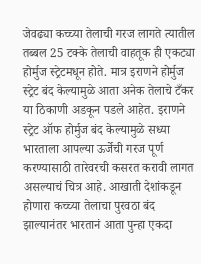जेवढ्या कच्च्या तेलाची गरज लागते त्यातील तब्बल 25 टक्के तेलाची वाहतूक ही एकट्या होर्मुज स्ट्रेटमधून होते. मात्र इराणने होर्मुज स्ट्रेट बंद केल्यामुळे आता अनेक तेलाचे टँकर या ठिकाणी अडकून पडले आहेत. इराणने स्ट्रेट ऑफ होर्मुज बंद केल्यामुळे सध्या भारताला आपल्या ऊर्जेची गरज पूर्ण करण्यासाठी तारेवरची कसरत करावी लागत असल्याचं चित्र आहे. आखाती देशांकडून होणारा कच्च्या तेलाचा पुरवठा बंद झाल्यानंतर भारतानं आता पुन्हा एकदा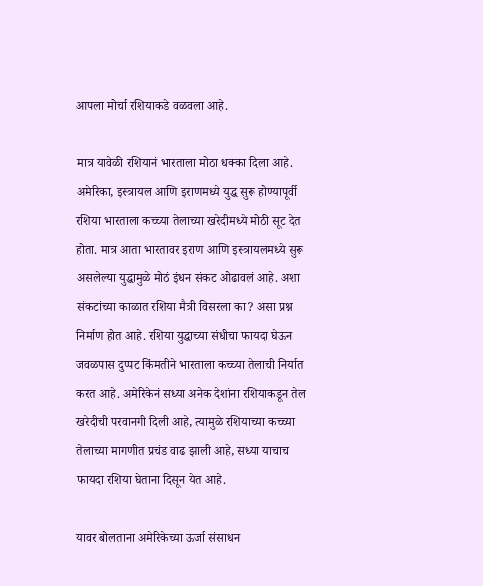आपला मोर्चा रशियाकडे वळवला आहे.

मात्र यावेळी रशियानं भारताला मोठा धक्का दिला आहे. अमेरिका, इस्त्रायल आणि इराणमध्ये युद्ध सुरू होण्यापूर्वी रशिया भारताला कच्च्या तेलाच्या खरेदीमध्ये मोठी सूट देत होता. मात्र आता भारतावर इराण आणि इस्त्रायलमध्ये सुरू असलेल्या युद्धामुळे मोठं इंधन संकट ओढावलं आहे. अशा संकटांच्या काळात रशिया मैत्री विसरला का? असा प्रश्न निर्माण होत आहे. रशिया युद्धाच्या संधीचा फायदा घेऊन जवळपास दुप्पट किंमतीने भारताला कच्च्या तेलाची निर्यात करत आहे. अमेरिकेनं सध्या अनेक देशांना रशियाकडून तेल खरेदीची परवानगी दिली आहे, त्यामुळे रशियाच्या कच्च्या तेलाच्या मागणीत प्रचंड वाढ झाली आहे, सध्या याचाच फायदा रशिया घेताना दिसून येत आहे.

यावर बोलताना अमेरिकेच्या ऊर्जा संसाधन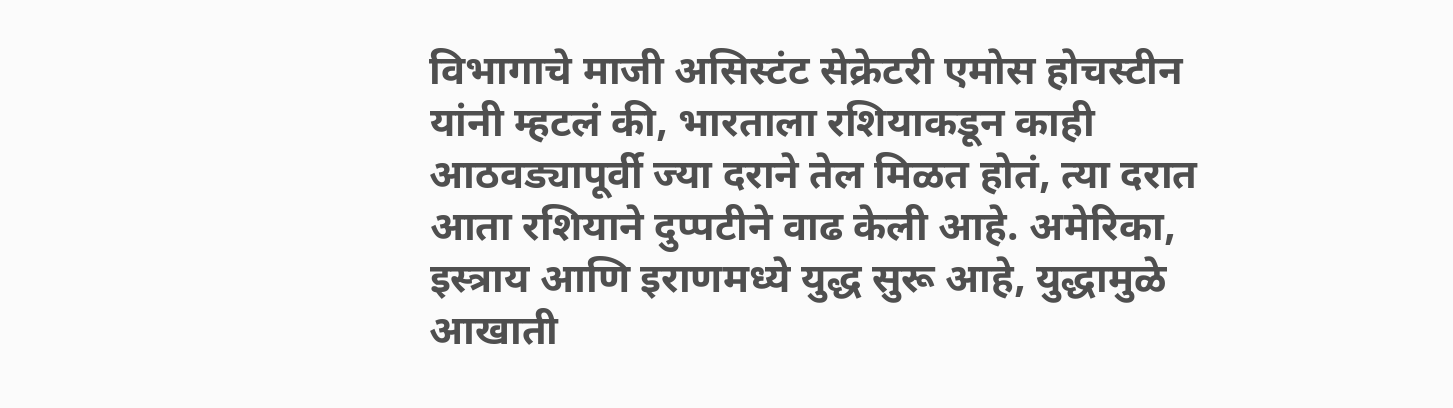विभागाचे माजी असिस्टंट सेक्रेटरी एमोस होचस्टीन यांनी म्हटलं की, भारताला रशियाकडून काही आठवड्यापूर्वी ज्या दराने तेल मिळत होतं, त्या दरात आता रशियाने दुप्पटीने वाढ केली आहे. अमेरिका, इस्त्राय आणि इराणमध्ये युद्ध सुरू आहे, युद्धामुळे आखाती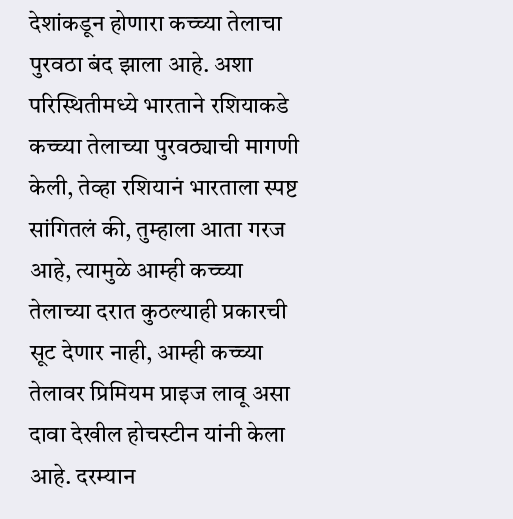देशांकडून होणारा कच्च्या तेलाचा पुरवठा बंद झाला आहे. अशा परिस्थितीमध्ये भारताने रशियाकडे कच्च्या तेलाच्या पुरवठ्याची मागणी केली, तेव्हा रशियानं भारताला स्पष्ट सांगितलं की, तुम्हाला आता गरज आहे, त्यामुळे आम्ही कच्च्या तेलाच्या दरात कुठल्याही प्रकारची सूट देणार नाही, आम्ही कच्च्या तेलावर प्रिमियम प्राइज लावू असा दावा देखील होचस्टीन यांनी केला आहे. दरम्यान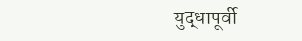युद्धापूर्वी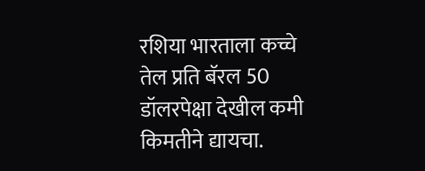रशिया भारताला कच्चे तेल प्रति बॅरल 50 डॉलरपेक्षा देखील कमी किमतीने द्यायचा.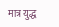मात्र युद्ध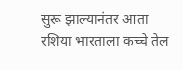सुरू झाल्यानंतर आता रशिया भारताला कच्चे तेल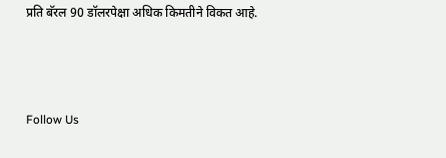प्रति बॅरल 90 डॉलरपेक्षा अधिक किमतीने विकत आहे.



Follow Us